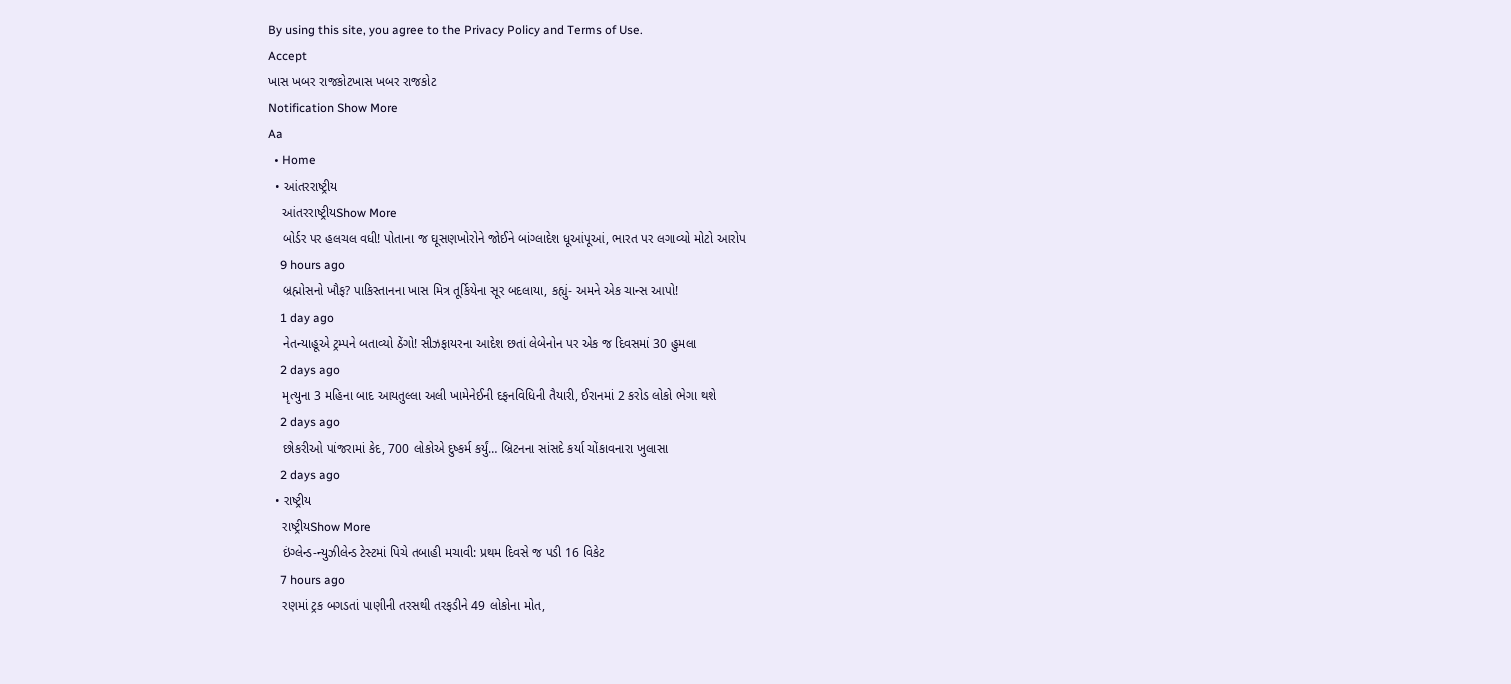By using this site, you agree to the Privacy Policy and Terms of Use.
Accept
ખાસ ખબર રાજકોટખાસ ખબર રાજકોટ
Notification Show More
Aa
  • Home
  • આંતરરાષ્ટ્રીય
    આંતરરાષ્ટ્રીયShow More
    બોર્ડર પર હલચલ વધી! પોતાના જ ઘૂસણખોરોને જોઈને બાંગ્લાદેશ ધૂઆંપૂઆં, ભારત પર લગાવ્યો મોટો આરોપ
    9 hours ago
    બ્રહ્મોસનો ખૌફ? પાકિસ્તાનના ખાસ મિત્ર તૂર્કિયેના સૂર બદલાયા, કહ્યું- અમને એક ચાન્સ આપો!
    1 day ago
    નેતન્યાહૂએ ટ્રમ્પને બતાવ્યો ઠેંગો! સીઝફાયરના આદેશ છતાં લેબેનોન પર એક જ દિવસમાં 30 હુમલા
    2 days ago
    મૃત્યુના 3 મહિના બાદ આયતુલ્લા અલી ખામેનેઈની દફનવિધિની તૈયારી, ઈરાનમાં 2 કરોડ લોકો ભેગા થશે
    2 days ago
    છોકરીઓ પાંજરામાં કેદ, 700 લોકોએ દુષ્કર્મ કર્યું… બ્રિટનના સાંસદે કર્યા ચોંકાવનારા ખુલાસા
    2 days ago
  • રાષ્ટ્રીય
    રાષ્ટ્રીયShow More
    ઇંગ્લેન્ડ-ન્યુઝીલેન્ડ ટેસ્ટમાં પિચે તબાહી મચાવી: પ્રથમ દિવસે જ પડી 16 વિકેટ
    7 hours ago
    રણમાં ટ્રક બગડતાં પાણીની તરસથી તરફડીને 49 લોકોના મોત,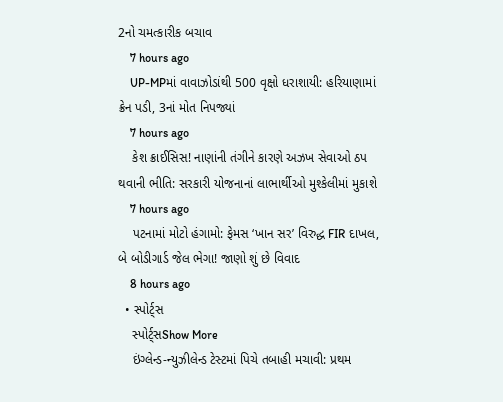2નો ચમત્કારીક બચાવ
    7 hours ago
    UP-MPમાં વાવાઝોડાંથી 500 વૃક્ષો ધરાશાયી: હરિયાણામાં ક્રેન પડી, 3નાં મોત નિપજ્યાં
    7 hours ago
    કેશ ક્રાઈસિસ! નાણાંની તંગીને કારણે અઝખ સેવાઓ ઠપ થવાની ભીતિ: સરકારી યોજનાનાં લાભાર્થીઓ મુશ્કેલીમાં મુકાશે
    7 hours ago
    પટનામાં મોટો હંગામો: ફેમસ ‘ખાન સર’ વિરુદ્ધ FIR દાખલ, બે બોડીગાર્ડ જેલ ભેગા! જાણો શું છે વિવાદ
    8 hours ago
  • સ્પોર્ટ્સ
    સ્પોર્ટ્સShow More
    ઇંગ્લેન્ડ-ન્યુઝીલેન્ડ ટેસ્ટમાં પિચે તબાહી મચાવી: પ્રથમ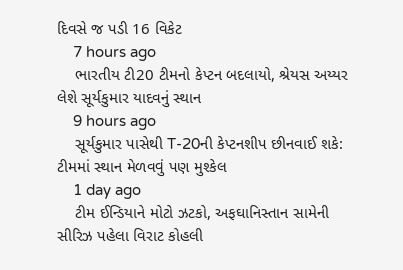દિવસે જ પડી 16 વિકેટ
    7 hours ago
    ભારતીય ટી20 ટીમનો કેપ્ટન બદલાયો, શ્રેયસ અય્યર લેશે સૂર્યકુમાર યાદવનું સ્થાન
    9 hours ago
    સૂર્યકુમાર પાસેથી T-20ની કેપ્ટનશીપ છીનવાઈ શકે: ટીમમાં સ્થાન મેળવવું પણ મુશ્કેલ
    1 day ago
    ટીમ ઈન્ડિયાને મોટો ઝટકો, અફઘાનિસ્તાન સામેની સીરિઝ પહેલા વિરાટ કોહલી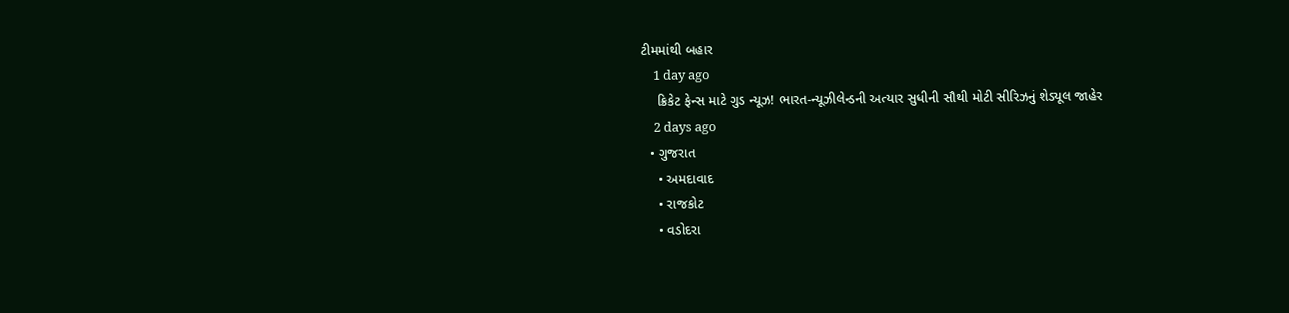ટીમમાંથી બહાર
    1 day ago
    ક્રિકેટ ફેન્સ માટે ગુડ ન્યૂઝ! ભારત-ન્યૂઝીલેન્ડની અત્યાર સુધીની સૌથી મોટી સીરિઝનું શેડ્યૂલ જાહેર
    2 days ago
  • ગુજરાત
    • અમદાવાદ
    • રાજકોટ
    • વડોદરા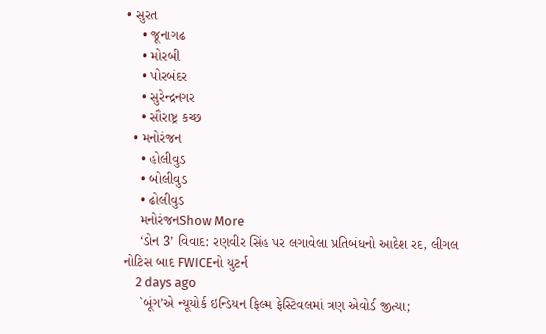• સુરત
    • જૂનાગઢ
    • મોરબી
    • પોરબંદર
    • સુરેન્દ્રનગર
    • સૌરાષ્ટ્ર કચ્છ
  • મનોરંજન
    • હોલીવુડ
    • બોલીવુડ
    • ઢોલીવુડ
    મનોરંજનShow More
    ‘ડોન 3’ વિવાદ: રણવીર સિંહ પર લગાવેલા પ્રતિબંધનો આદેશ રદ, લીગલ નોટિસ બાદ FWICEનો યુટર્ન
    2 days ago
    `બૂંગ’એ ન્યૂયોર્ક ઇન્ડિયન ફિલ્મ ફેસ્ટિવલમાં ત્રણ એવોર્ડ જીત્યા;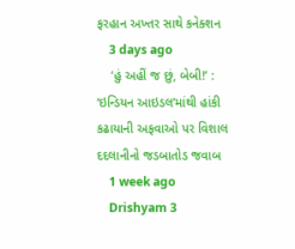ફરહાન અખ્તર સાથે કનેક્શન
    3 days ago
    ‘હું અહીં જ છું, બેબી!’ : ‘ઇન્ડિયન આઇડલ’માંથી હાંકી કઢાયાની અફવાઓ પર વિશાલ દદલાનીનો જડબાતોડ જવાબ
    1 week ago
    Drishyam 3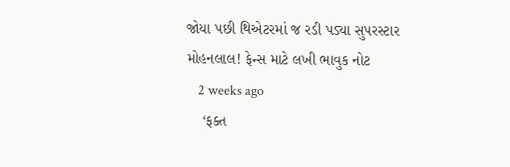જોયા પછી થિએટરમાં જ રડી પડ્યા સુપરસ્ટાર મોહનલાલ! ફેન્સ માટે લખી ભાવુક નોટ
    2 weeks ago
    ‘ફક્ત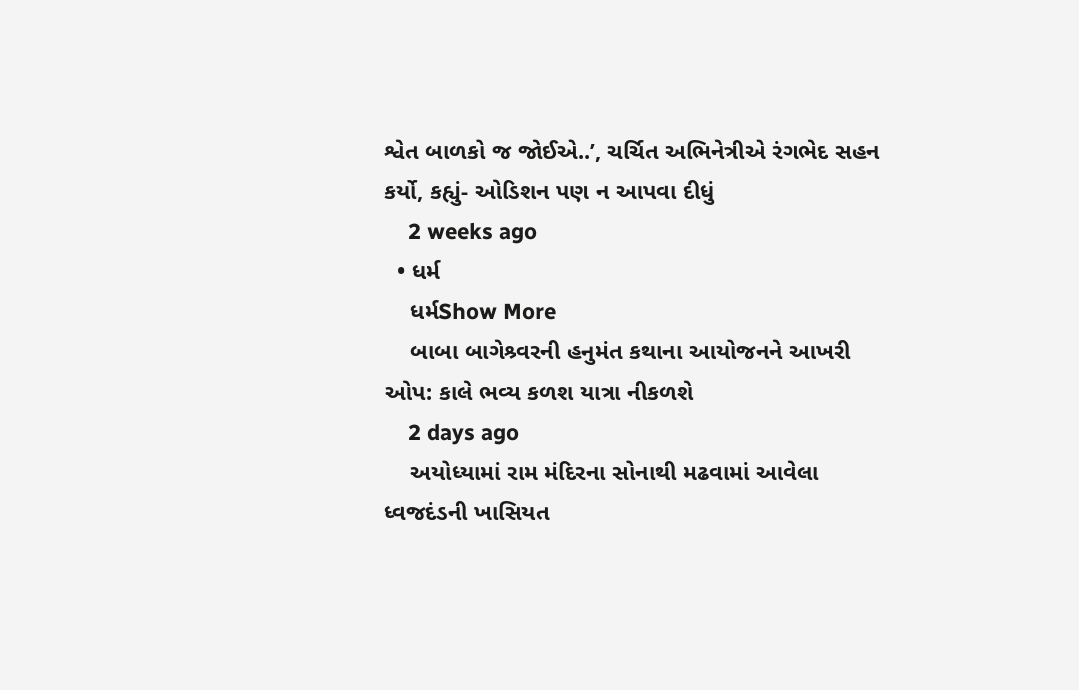શ્વેત બાળકો જ જોઈએ..’, ચર્ચિત અભિનેત્રીએ રંગભેદ સહન કર્યો, કહ્યું- ઓડિશન પણ ન આપવા દીધું
    2 weeks ago
  • ધર્મ
    ધર્મShow More
    બાબા બાગેશ્ર્વરની હનુમંત કથાના આયોજનને આખરી ઓપ: કાલે ભવ્ય કળશ યાત્રા નીકળશે
    2 days ago
    અયોધ્યામાં રામ મંદિરના સોનાથી મઢવામાં આવેલા ધ્વજદંડની ખાસિયત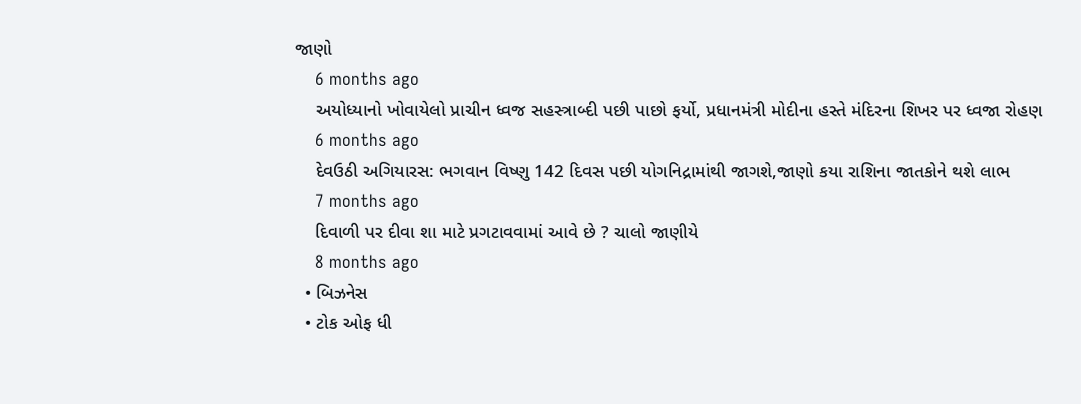જાણો
    6 months ago
    અયોધ્યાનો ખોવાયેલો પ્રાચીન ધ્વજ સહસ્ત્રાબ્દી પછી પાછો ફર્યો, પ્રધાનમંત્રી મોદીના હસ્તે મંદિરના શિખર પર ધ્વજા રોહણ
    6 months ago
    દેવઉઠી અગિયારસ: ભગવાન વિષ્ણુ 142 દિવસ પછી યોગનિદ્રામાંથી જાગશે,જાણો કયા રાશિના જાતકોને થશે લાભ
    7 months ago
    દિવાળી પર દીવા શા માટે પ્રગટાવવામાં આવે છે ? ચાલો જાણીયે
    8 months ago
  • બિઝનેસ
  • ટોક ઓફ ધી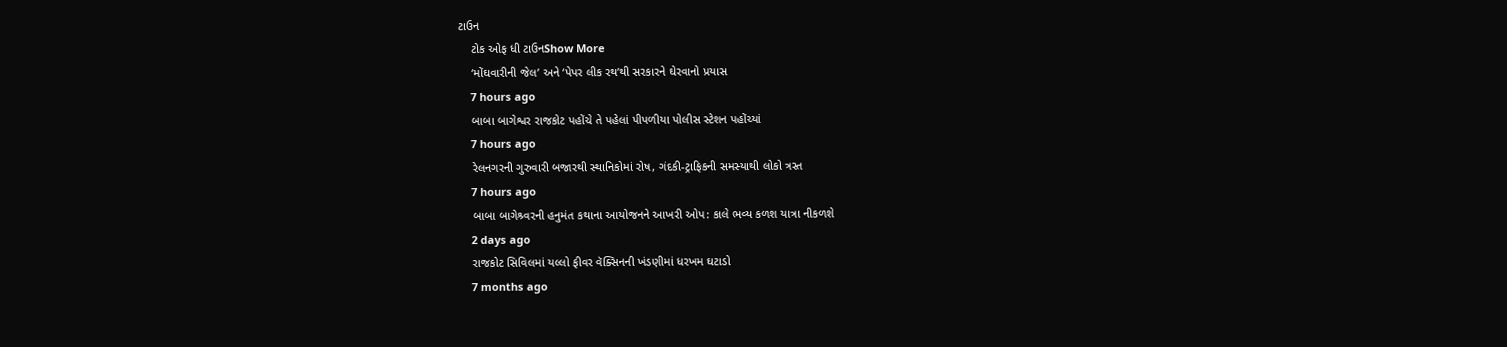ટાઉન
    ટોક ઓફ ધી ટાઉનShow More
    ‘મોંઘવારીની જેલ’ અને ‘પેપર લીક રથ’થી સરકારને ઘેરવાનો પ્રયાસ
    7 hours ago
    બાબા બાગેશ્વર રાજકોટ પહોંચે તે પહેલાં પીપળીયા પોલીસ સ્ટેશન પહોંચ્યાં
    7 hours ago
    રેલનગરની ગુરુવારી બજારથી સ્થાનિકોમાં રોષ, ગંદકી-ટ્રાફિકની સમસ્યાથી લોકો ત્રસ્ત
    7 hours ago
    બાબા બાગેશ્ર્વરની હનુમંત કથાના આયોજનને આખરી ઓપ: કાલે ભવ્ય કળશ યાત્રા નીકળશે
    2 days ago
    રાજકોટ સિવિલમાં યલ્લો ફીવર વૅક્સિનની ખંડણીમાં ધરખમ ઘટાડો
    7 months ago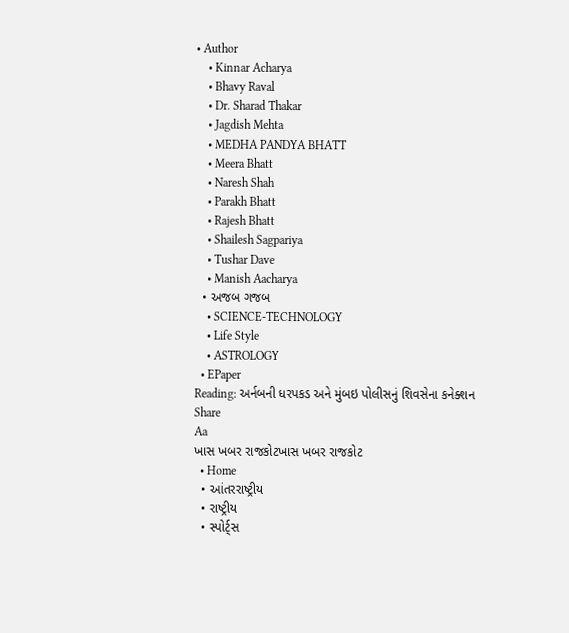• Author
    • Kinnar Acharya
    • Bhavy Raval
    • Dr. Sharad Thakar
    • Jagdish Mehta
    • MEDHA PANDYA BHATT
    • Meera Bhatt
    • Naresh Shah
    • Parakh Bhatt
    • Rajesh Bhatt
    • Shailesh Sagpariya
    • Tushar Dave
    • Manish Aacharya
  • અજબ ગજબ
    • SCIENCE-TECHNOLOGY
    • Life Style
    • ASTROLOGY
  • EPaper
Reading: અર્નબની ધરપકડ અને મુંબઇ પોલીસનું શિવસેના કનેક્શન
Share
Aa
ખાસ ખબર રાજકોટખાસ ખબર રાજકોટ
  • Home
  • આંતરરાષ્ટ્રીય
  • રાષ્ટ્રીય
  • સ્પોર્ટ્સ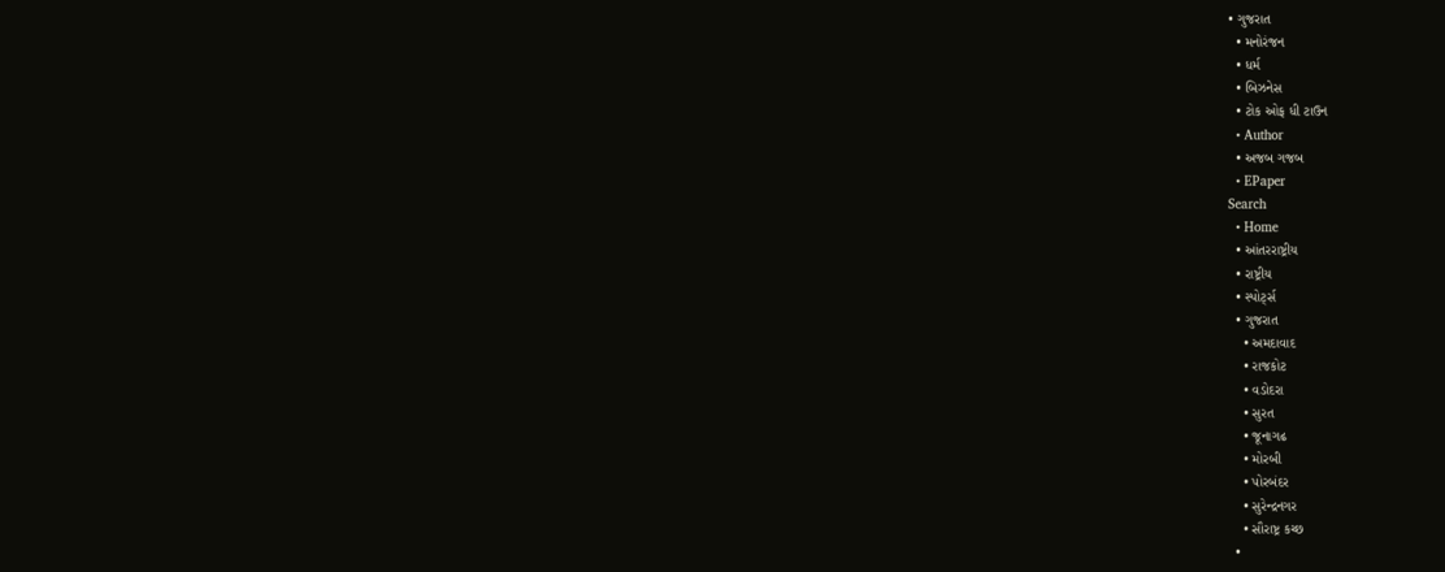• ગુજરાત
  • મનોરંજન
  • ધર્મ
  • બિઝનેસ
  • ટોક ઓફ ધી ટાઉન
  • Author
  • અજબ ગજબ
  • EPaper
Search
  • Home
  • આંતરરાષ્ટ્રીય
  • રાષ્ટ્રીય
  • સ્પોર્ટ્સ
  • ગુજરાત
    • અમદાવાદ
    • રાજકોટ
    • વડોદરા
    • સુરત
    • જૂનાગઢ
    • મોરબી
    • પોરબંદર
    • સુરેન્દ્રનગર
    • સૌરાષ્ટ્ર કચ્છ
  •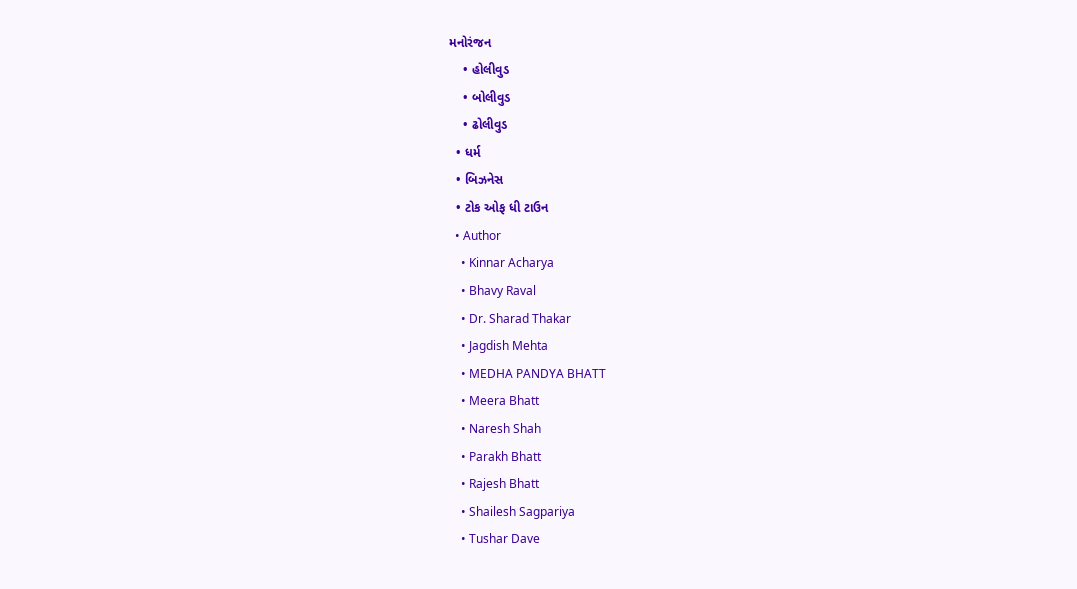મનોરંજન
    • હોલીવુડ
    • બોલીવુડ
    • ઢોલીવુડ
  • ધર્મ
  • બિઝનેસ
  • ટોક ઓફ ધી ટાઉન
  • Author
    • Kinnar Acharya
    • Bhavy Raval
    • Dr. Sharad Thakar
    • Jagdish Mehta
    • MEDHA PANDYA BHATT
    • Meera Bhatt
    • Naresh Shah
    • Parakh Bhatt
    • Rajesh Bhatt
    • Shailesh Sagpariya
    • Tushar Dave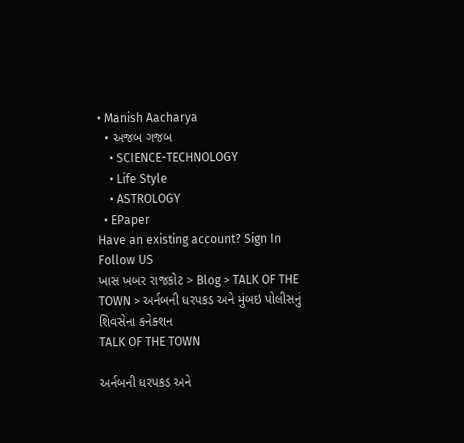• Manish Aacharya
  • અજબ ગજબ
    • SCIENCE-TECHNOLOGY
    • Life Style
    • ASTROLOGY
  • EPaper
Have an existing account? Sign In
Follow US
ખાસ ખબર રાજકોટ > Blog > TALK OF THE TOWN > અર્નબની ધરપકડ અને મુંબઇ પોલીસનું શિવસેના કનેક્શન
TALK OF THE TOWN

અર્નબની ધરપકડ અને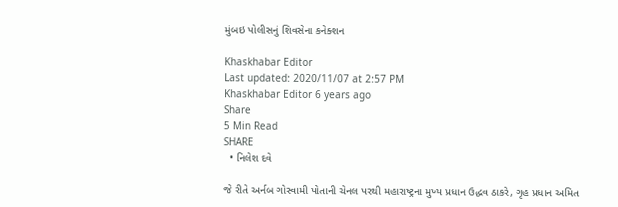મુંબઇ પોલીસનું શિવસેના કનેક્શન

Khaskhabar Editor
Last updated: 2020/11/07 at 2:57 PM
Khaskhabar Editor 6 years ago
Share
5 Min Read
SHARE
  • નિલેશ દવે

જે રીતે અર્નબ ગોસ્વામી પોતાની ચેનલ પરથી મહારાષ્ટ્રના મુખ્ય પ્રધાન ઉદ્ધવ ઠાકરે, ગૃહ પ્રધાન અમિત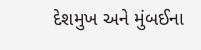દેશમુખ અને મુંબઈના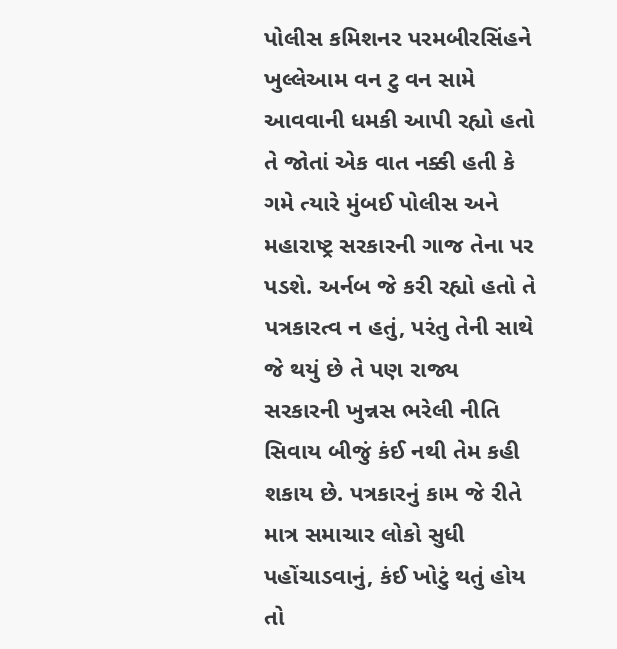પોલીસ કમિશનર પરમબીરસિંહને ખુલ્લેઆમ વન ટુ વન સામે આવવાની ધમકી આપી રહ્યો હતો તે જોતાં એક વાત નક્કી હતી કે ગમે ત્યારે મુંબઈ પોલીસ અને મહારાષ્ટ્ર સરકારની ગાજ તેના પર પડશે. અર્નબ જે કરી રહ્યો હતો તે પત્રકારત્વ ન હતું, પરંતુ તેની સાથે જે થયું છે તે પણ રાજ્ય સરકારની ખુન્નસ ભરેલી નીતિ સિવાય બીજું કંઈ નથી તેમ કહી શકાય છે. પત્રકારનું કામ જે રીતે માત્ર સમાચાર લોકો સુધી પહોંચાડવાનું, કંઈ ખોટું થતું હોય તો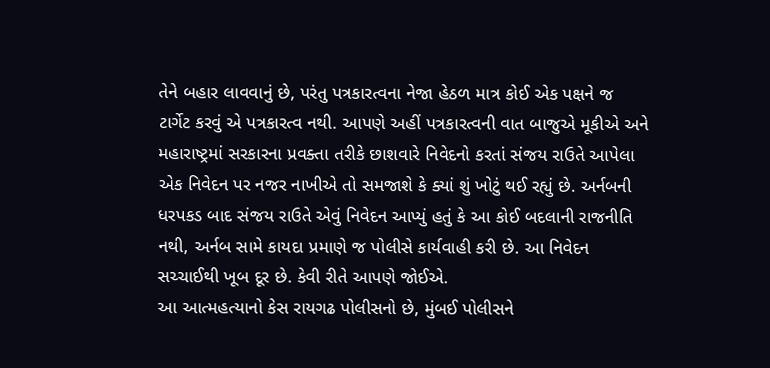તેને બહાર લાવવાનું છે, પરંતુ પત્રકારત્વના નેજા હેઠળ માત્ર કોઈ એક પક્ષને જ ટાર્ગેટ કરવું એ પત્રકારત્વ નથી. આપણે અહીં પત્રકારત્વની વાત બાજુએ મૂકીએ અને મહારાષ્ટ્રમાં સરકારના પ્રવક્તા તરીકે છાશવારે નિવેદનો કરતાં સંજય રાઉતે આપેલા એક નિવેદન પર નજર નાખીએ તો સમજાશે કે ક્યાં શું ખોટું થઈ રહ્યું છે. અર્નબની ધરપકડ બાદ સંજય રાઉતે એવું નિવેદન આપ્યું હતું કે આ કોઈ બદલાની રાજનીતિ નથી, અર્નબ સામે કાયદા પ્રમાણે જ પોલીસે કાર્યવાહી કરી છે. આ નિવેદન સચ્ચાઈથી ખૂબ દૂર છે. કેવી રીતે આપણે જોઈએ.
આ આત્મહત્યાનો કેસ રાયગઢ પોલીસનો છે, મુંબઈ પોલીસને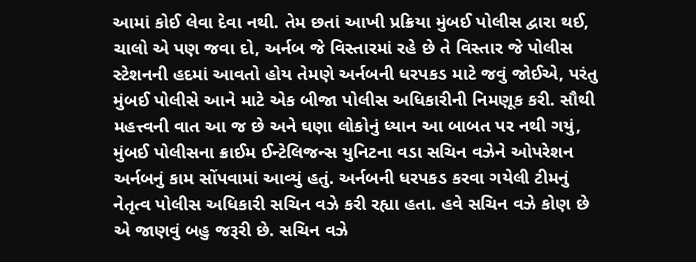આમાં કોઈ લેવા દેવા નથી. તેમ છતાં આખી પ્રક્રિયા મુંબઈ પોલીસ દ્વારા થઈ, ચાલો એ પણ જવા દો, અર્નબ જે વિસ્તારમાં રહે છે તે વિસ્તાર જે પોલીસ સ્ટેશનની હદમાં આવતો હોય તેમણે અર્નબની ધરપકડ માટે જવું જોઈએ, પરંતુ મુંબઈ પોલીસે આને માટે એક બીજા પોલીસ અધિકારીની નિમણૂક કરી. સૌથી મહત્ત્વની વાત આ જ છે અને ઘણા લોકોનું ધ્યાન આ બાબત પર નથી ગયું, મુંબઈ પોલીસના ક્રાઈમ ઈન્ટેલિજન્સ યુનિટના વડા સચિન વઝેને ઓપરેશન અર્નબનું કામ સોંપવામાં આવ્યું હતું. અર્નબની ધરપકડ કરવા ગયેલી ટીમનું નેતૃત્વ પોલીસ અધિકારી સચિન વઝે કરી રહ્યા હતા. હવે સચિન વઝે કોણ છે એ જાણવું બહુ જરૂરી છે. સચિન વઝે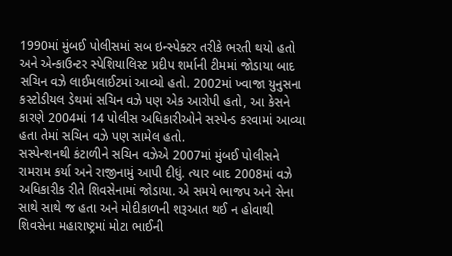1990માં મુંબઈ પોલીસમાં સબ ઇન્સ્પેક્ટર તરીકે ભરતી થયો હતો અને એન્કાઉન્ટર સ્પેશિયાલિસ્ટ પ્રદીપ શર્માની ટીમમાં જોડાયા બાદ સચિન વઝે લાઈમલાઈટમાં આવ્યો હતો. 2002માં ખ્વાજા યુનુસના કસ્ટોડીયલ ડેથમાં સચિન વઝે પણ એક આરોપી હતો, આ કેસને કારણે 2004માં 14 પોલીસ અધિકારીઓને સસ્પેન્ડ કરવામાં આવ્યા હતા તેમાં સચિન વઝે પણ સામેલ હતો.
સસ્પેન્શનથી કંટાળીને સચિન વઝેએ 2007માં મુંબઈ પોલીસને રામરામ કર્યા અને રાજીનામું આપી દીધું. ત્યાર બાદ 2008માં વઝે અધિકારીક રીતે શિવસેનામાં જોડાયા. એ સમયે ભાજપ અને સેના સાથે સાથે જ હતા અને મોદીકાળની શરૂઆત થઈ ન હોવાથી શિવસેના મહારાષ્ટ્રમાં મોટા ભાઈની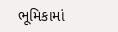ભૂમિકામાં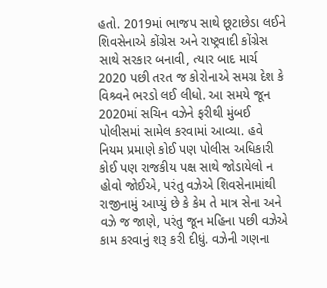હતો. 2019માં ભાજપ સાથે છૂટાછેડા લઈને શિવસેનાએ કોંગ્રેસ અને રાષ્ટ્રવાદી કોંગ્રેસ સાથે સરકાર બનાવી, ત્યાર બાદ માર્ચ 2020 પછી તરત જ કોરોનાએ સમગ્ર દેશ કે વિશ્ર્વને ભરડો લઈ લીધો. આ સમયે જૂન 2020માં સચિન વઝેને ફરીથી મુંબઈ પોલીસમાં સામેલ કરવામાં આવ્યા. હવે નિયમ પ્રમાણે કોઈ પણ પોલીસ અધિકારી કોઈ પણ રાજકીય પક્ષ સાથે જોડાયેલો ન હોવો જોઈએ, પરંતુ વઝેએ શિવસેનામાંથી રાજીનામું આપ્યું છે કે કેમ તે માત્ર સેના અને વઝે જ જાણે, પરંતુ જૂન મહિના પછી વઝેએ કામ કરવાનું શરૂ કરી દીધું. વઝેની ગણના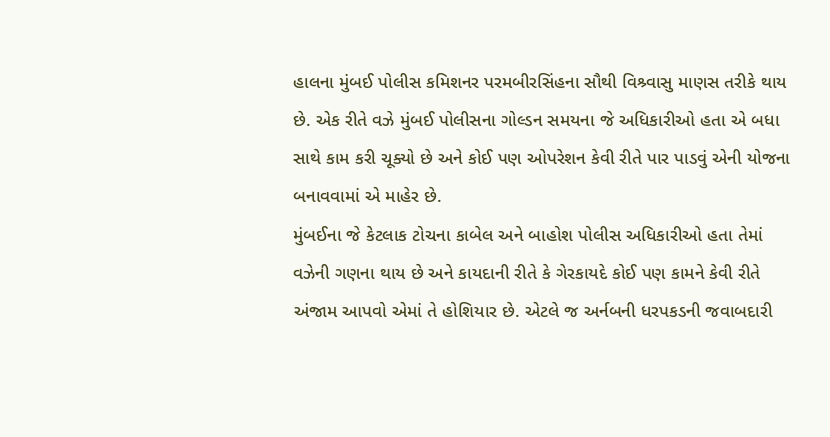હાલના મુંબઈ પોલીસ કમિશનર પરમબીરસિંહના સૌથી વિશ્ર્વાસુ માણસ તરીકે થાય છે. એક રીતે વઝે મુંબઈ પોલીસના ગોલ્ડન સમયના જે અધિકારીઓ હતા એ બધા સાથે કામ કરી ચૂક્યો છે અને કોઈ પણ ઓપરેશન કેવી રીતે પાર પાડવું એની યોજના બનાવવામાં એ માહેર છે.
મુંબઈના જે કેટલાક ટોચના કાબેલ અને બાહોશ પોલીસ અધિકારીઓ હતા તેમાં વઝેની ગણના થાય છે અને કાયદાની રીતે કે ગેરકાયદે કોઈ પણ કામને કેવી રીતે અંજામ આપવો એમાં તે હોશિયાર છે. એટલે જ અર્નબની ધરપકડની જવાબદારી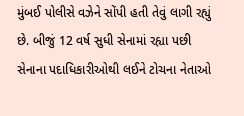મુંબઈ પોલીસે વઝેને સોંપી હતી તેવું લાગી રહ્યું છે. બીજું 12 વર્ષ સુધી સેનામાં રહ્યા પછી સેનાના પદાધિકારીઓથી લઈને ટોચના નેતાઓ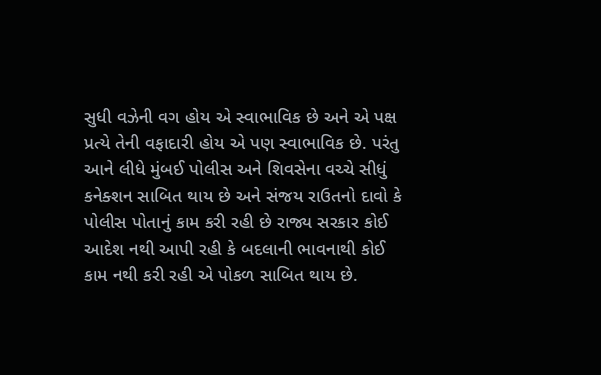સુધી વઝેની વગ હોય એ સ્વાભાવિક છે અને એ પક્ષ પ્રત્યે તેની વફાદારી હોય એ પણ સ્વાભાવિક છે. પરંતુ આને લીધે મુંબઈ પોલીસ અને શિવસેના વચ્ચે સીધું કનેક્શન સાબિત થાય છે અને સંજય રાઉતનો દાવો કે પોલીસ પોતાનું કામ કરી રહી છે રાજ્ય સરકાર કોઈ આદેશ નથી આપી રહી કે બદલાની ભાવનાથી કોઈ કામ નથી કરી રહી એ પોકળ સાબિત થાય છે.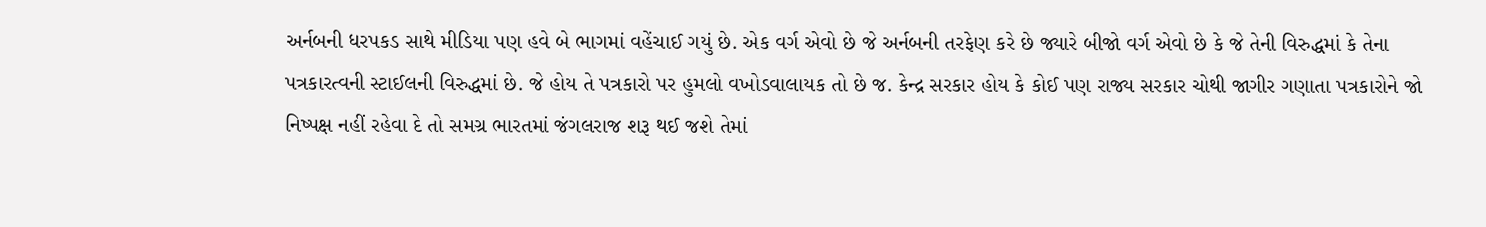અર્નબની ધરપકડ સાથે મીડિયા પણ હવે બે ભાગમાં વહેંચાઈ ગયું છે. એક વર્ગ એવો છે જે અર્નબની તરફેણ કરે છે જ્યારે બીજો વર્ગ એવો છે કે જે તેની વિરુદ્ધમાં કે તેના પત્રકારત્વની સ્ટાઈલની વિરુદ્ધમાં છે. જે હોય તે પત્રકારો પર હુમલો વખોડવાલાયક તો છે જ. કેન્દ્ર સરકાર હોય કે કોઈ પણ રાજ્ય સરકાર ચોથી જાગીર ગણાતા પત્રકારોને જો નિષ્પક્ષ નહીં રહેવા દે તો સમગ્ર ભારતમાં જંગલરાજ શરૂ થઈ જશે તેમાં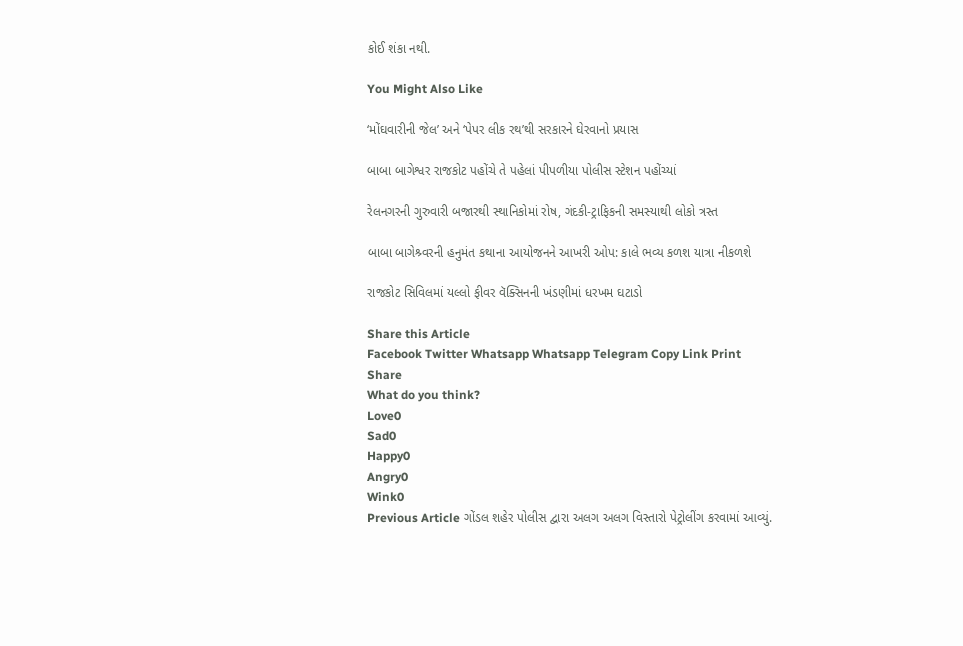કોઈ શંકા નથી.

You Might Also Like

‘મોંઘવારીની જેલ’ અને ‘પેપર લીક રથ’થી સરકારને ઘેરવાનો પ્રયાસ

બાબા બાગેશ્વર રાજકોટ પહોંચે તે પહેલાં પીપળીયા પોલીસ સ્ટેશન પહોંચ્યાં

રેલનગરની ગુરુવારી બજારથી સ્થાનિકોમાં રોષ, ગંદકી-ટ્રાફિકની સમસ્યાથી લોકો ત્રસ્ત

બાબા બાગેશ્ર્વરની હનુમંત કથાના આયોજનને આખરી ઓપ: કાલે ભવ્ય કળશ યાત્રા નીકળશે

રાજકોટ સિવિલમાં યલ્લો ફીવર વૅક્સિનની ખંડણીમાં ધરખમ ઘટાડો

Share this Article
Facebook Twitter Whatsapp Whatsapp Telegram Copy Link Print
Share
What do you think?
Love0
Sad0
Happy0
Angry0
Wink0
Previous Article ગોંડલ શહેર પોલીસ દ્વારા અલગ અલગ વિસ્તારો પેટ્રોલીંગ કરવામાં આવ્યું.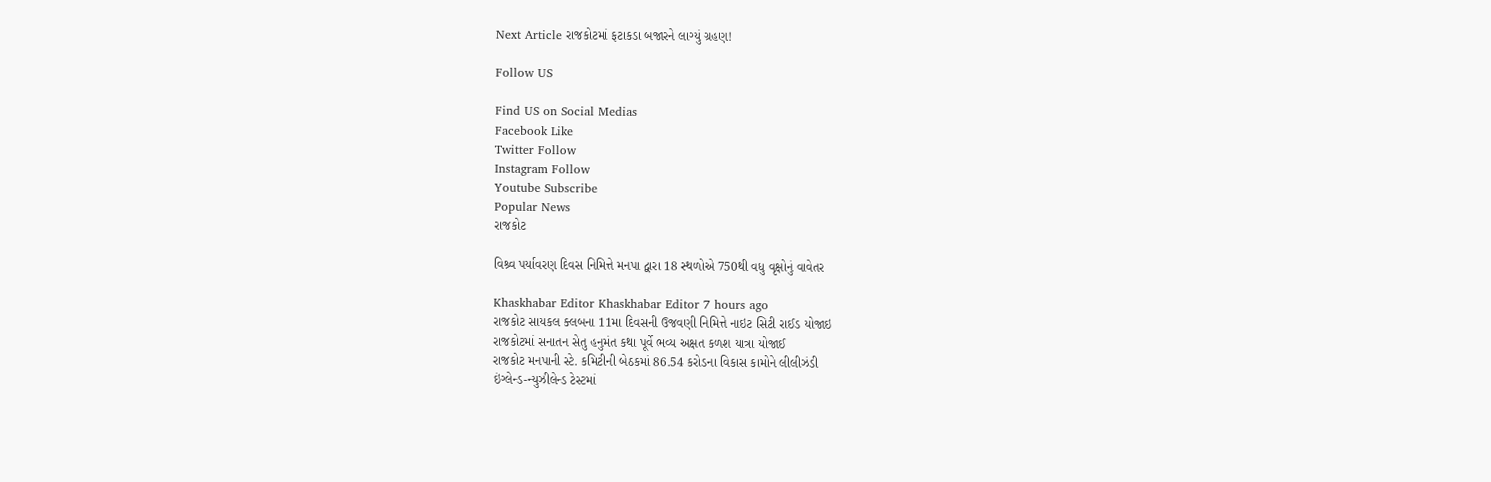Next Article રાજકોટમાં ફટાકડા બજારને લાગ્યું ગ્રહણ!

Follow US

Find US on Social Medias
Facebook Like
Twitter Follow
Instagram Follow
Youtube Subscribe
Popular News
રાજકોટ

વિશ્ર્વ પર્યાવરણ દિવસ નિમિત્તે મનપા દ્વારા 18 સ્થળોએ 750થી વધુ વૃક્ષોનું વાવેતર

Khaskhabar Editor Khaskhabar Editor 7 hours ago
રાજકોટ સાયકલ ક્લબના 11મા દિવસની ઉજવણી નિમિત્તે નાઇટ સિટી રાઈડ યોજાઇ
રાજકોટમાં સનાતન સેતુ હનુમંત કથા પૂર્વે ભવ્ય અક્ષત કળશ યાત્રા યોજાઈ
રાજકોટ મનપાની સ્ટે. કમિટીની બેઠકમાં 86.54 કરોડના વિકાસ કામોને લીલીઝંડી
ઇંગ્લેન્ડ-ન્યુઝીલેન્ડ ટેસ્ટમાં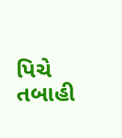પિચે તબાહી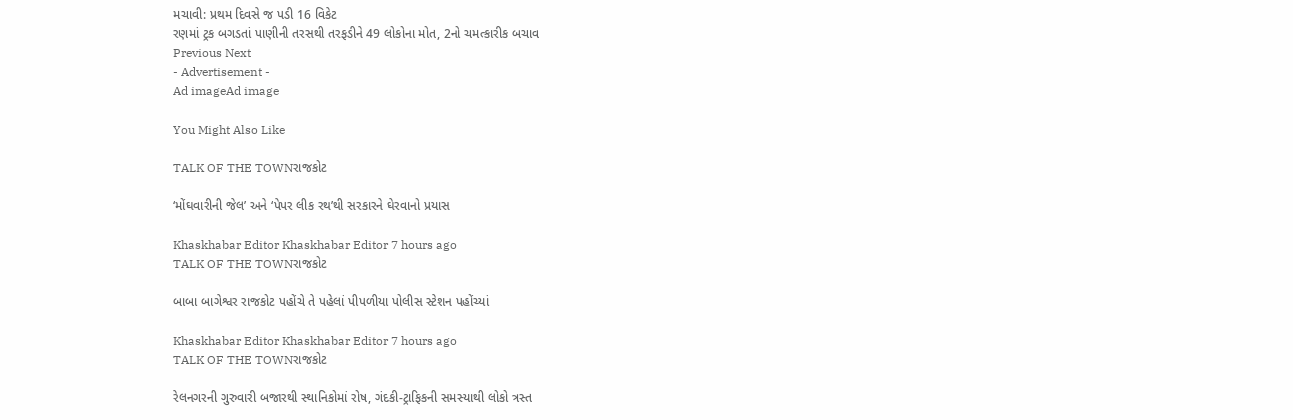મચાવી: પ્રથમ દિવસે જ પડી 16 વિકેટ
રણમાં ટ્રક બગડતાં પાણીની તરસથી તરફડીને 49 લોકોના મોત, 2નો ચમત્કારીક બચાવ
Previous Next
- Advertisement -
Ad imageAd image

You Might Also Like

TALK OF THE TOWNરાજકોટ

‘મોંઘવારીની જેલ’ અને ‘પેપર લીક રથ’થી સરકારને ઘેરવાનો પ્રયાસ

Khaskhabar Editor Khaskhabar Editor 7 hours ago
TALK OF THE TOWNરાજકોટ

બાબા બાગેશ્વર રાજકોટ પહોંચે તે પહેલાં પીપળીયા પોલીસ સ્ટેશન પહોંચ્યાં

Khaskhabar Editor Khaskhabar Editor 7 hours ago
TALK OF THE TOWNરાજકોટ

રેલનગરની ગુરુવારી બજારથી સ્થાનિકોમાં રોષ, ગંદકી-ટ્રાફિકની સમસ્યાથી લોકો ત્રસ્ત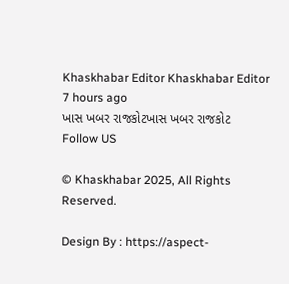Khaskhabar Editor Khaskhabar Editor 7 hours ago
ખાસ ખબર રાજકોટખાસ ખબર રાજકોટ
Follow US

© Khaskhabar 2025, All Rights Reserved.

Design By : https://aspect-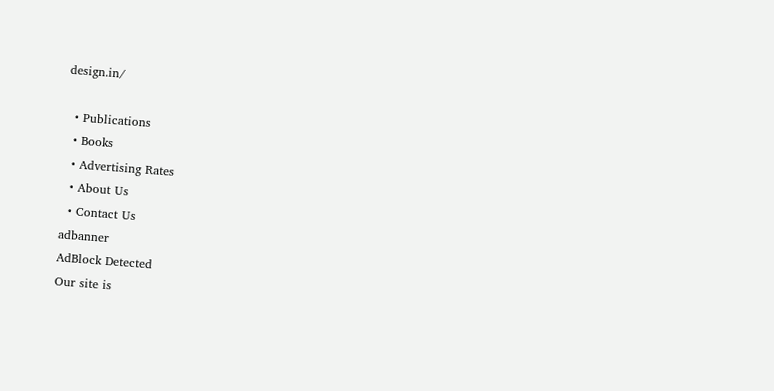design.in/

  • Publications
  • Books
  • Advertising Rates
  • About Us
  • Contact Us
adbanner
AdBlock Detected
Our site is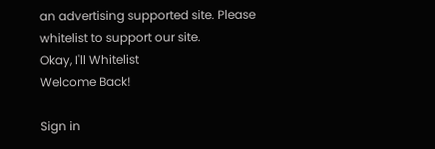an advertising supported site. Please whitelist to support our site.
Okay, I'll Whitelist
Welcome Back!

Sign in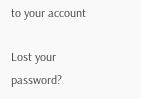to your account

Lost your password?